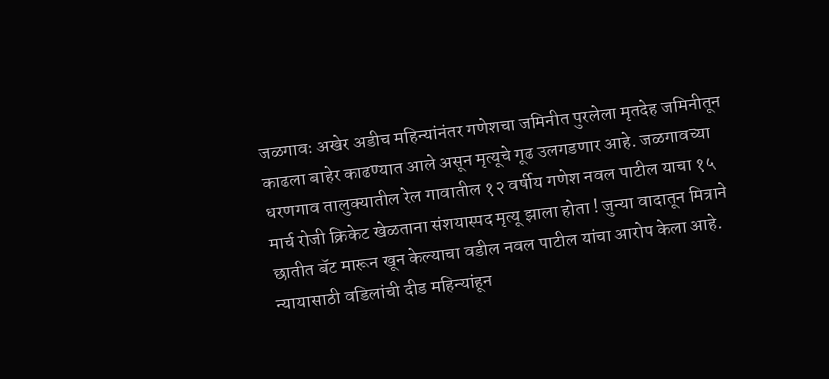जळगावः अखेर अडीच महिन्यांनंतर गणेशचा जमिनीत पुरलेला मृतदेह जमिनीतून काढला बाहेर काढण्यात आले असून मृत्यूचे गूढ उलगडणार आहे. जळगावच्या धरणगाव तालुक्यातील रेल गावातील १२ वर्षीय गणेश नवल पाटील याचा १५ मार्च रोजी क्रिकेट खेळताना संशयास्पद मृत्यू झाला होता ! जुन्या वादातून मित्राने छातीत बॅट मारून खून केल्याचा वडील नवल पाटील यांचा आरोप केला आहे.
न्यायासाठी वडिलांची दीड महिन्यांहून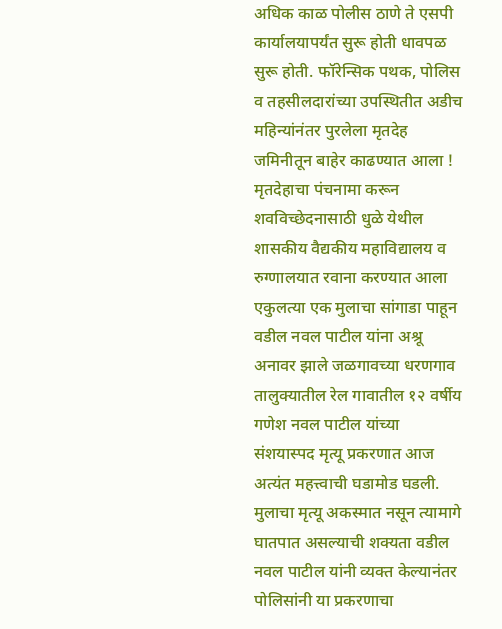अधिक काळ पोलीस ठाणे ते एसपी कार्यालयापर्यंत सुरू होती धावपळ सुरू होती. फॉरेन्सिक पथक, पोलिस व तहसीलदारांच्या उपस्थितीत अडीच महिन्यांनंतर पुरलेला मृतदेह जमिनीतून बाहेर काढण्यात आला !
मृतदेहाचा पंचनामा करून शवविच्छेदनासाठी धुळे येथील शासकीय वैद्यकीय महाविद्यालय व रुग्णालयात रवाना करण्यात आला एकुलत्या एक मुलाचा सांगाडा पाहून वडील नवल पाटील यांना अश्रू अनावर झाले जळगावच्या धरणगाव तालुक्यातील रेल गावातील १२ वर्षीय गणेश नवल पाटील यांच्या संशयास्पद मृत्यू प्रकरणात आज अत्यंत महत्त्वाची घडामोड घडली.
मुलाचा मृत्यू अकस्मात नसून त्यामागे घातपात असल्याची शक्यता वडील नवल पाटील यांनी व्यक्त केल्यानंतर पोलिसांनी या प्रकरणाचा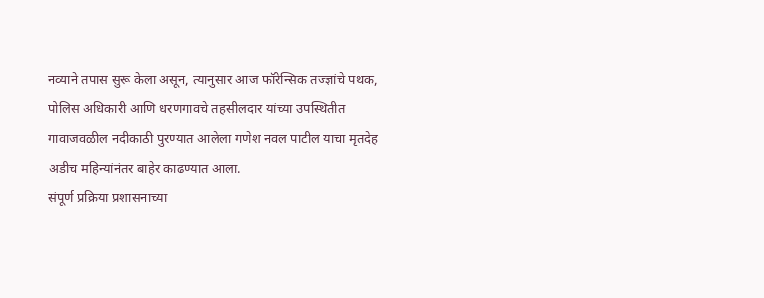नव्याने तपास सुरू केला असून, त्यानुसार आज फॉरेन्सिक तज्ज्ञांचे पथक, पोलिस अधिकारी आणि धरणगावचे तहसीलदार यांच्या उपस्थितीत गावाजवळील नदीकाठी पुरण्यात आलेला गणेश नवल पाटील याचा मृतदेह अडीच महिन्यांनंतर बाहेर काढण्यात आला.
संपूर्ण प्रक्रिया प्रशासनाच्या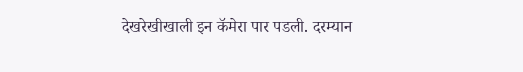देखरेखीखाली इन कॅमेरा पार पडली. दरम्यान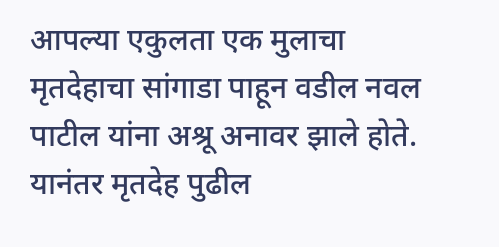आपल्या एकुलता एक मुलाचा मृतदेहाचा सांगाडा पाहून वडील नवल पाटील यांना अश्रू अनावर झाले होते. यानंतर मृतदेह पुढील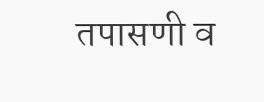तपासणी व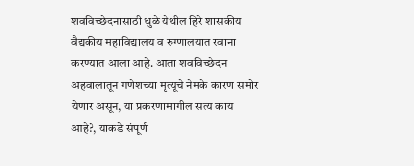शवविच्छेदनासाठी धुळे येथील हिरे शासकीय वैद्यकीय महाविद्यालय व रुग्णालयात रवाना करण्यात आला आहे. आता शवविच्छेदन अहवालातून गणेशच्या मृत्यूचे नेमके कारण समोर येणार असून, या प्रकरणामागील सत्य काय आहे?, याकडे संपूर्ण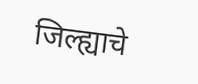जिल्ह्याचे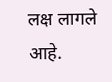लक्ष लागले आहे.